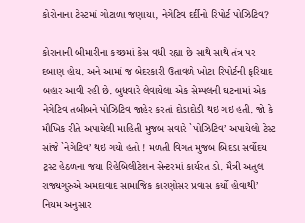કોરોનાના ટેસ્ટમાં ગોટાળા જણાયા, નેગેટિવ દર્દીનો રિપોર્ટ પોઝિટિવ?

કોરાનાની બીમારીના કચ્છમાં કેસ વધી રહ્યા છે સાથે સાથે તંત્ર પર દબાણ હોય. અને આમાં જ બેદરકારી ઉતાવળે ખોટા રિપોર્ટની ફરિયાદ બહાર આવી રહી છે. બુધવારે લેવાયેલા એક સેમ્પલની ઘટનામાં એક નેગેટિવ તબીબને પોઝિટિવ જાહેર કરતાં દોડાદોડી થઇ ગઇ હતી. જો કે મૌખિક રીતે અપાયેલી માહિતી મુજબ સવારે `પોઝિટિવ’ અપાયેલો ટેસ્ટ સાંજે `નેગેટિવ’ થઇ ગયો હતો ! મળતી વિગત મુજબ બિદડા સર્વોદય ટ્રસ્ટ હેઠળના જયા રિહેબિલીટેશન સેન્ટરમાં કાર્યરત ડો. મૈત્રી અતુલ રાજ્યગુરુએ અમદાવાદ સામાજિક કારણોસર પ્રવાસ કર્યો હોવાથી’ નિયમ અનુસાર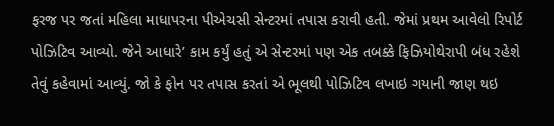ફરજ પર જતાં મહિલા માધાપરના પીએચસી સેન્ટરમાં તપાસ કરાવી હતી. જેમાં પ્રથમ આવેલો રિપોર્ટ પોઝિટિવ આવ્યો. જેને આધારે’ કામ કર્યું હતું એ સેન્ટરમાં પણ એક તબક્કે ફિઝિયોથેરાપી બંધ રહેશે તેવું કહેવામાં આવ્યું. જો કે ફોન પર તપાસ કરતાં એ ભૂલથી પોઝિટિવ લખાઇ ગયાની જાણ થઇ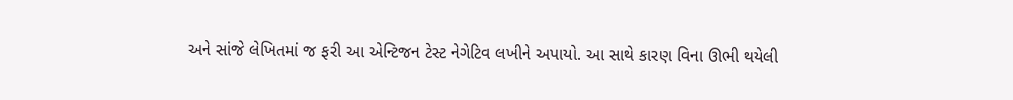અને સાંજે લેખિતમાં જ ફરી આ એન્ટિજન ટેસ્ટ નેગેટિવ લખીને અપાયો. આ સાથે કારણ વિના ઊભી થયેલી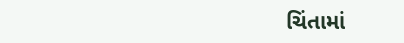ચિંતામાં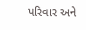પરિવાર અને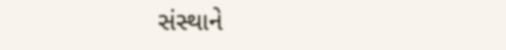સંસ્થાને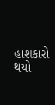હાશકારો થયો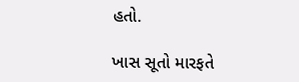હતો.

ખાસ સૂતો મારફતે